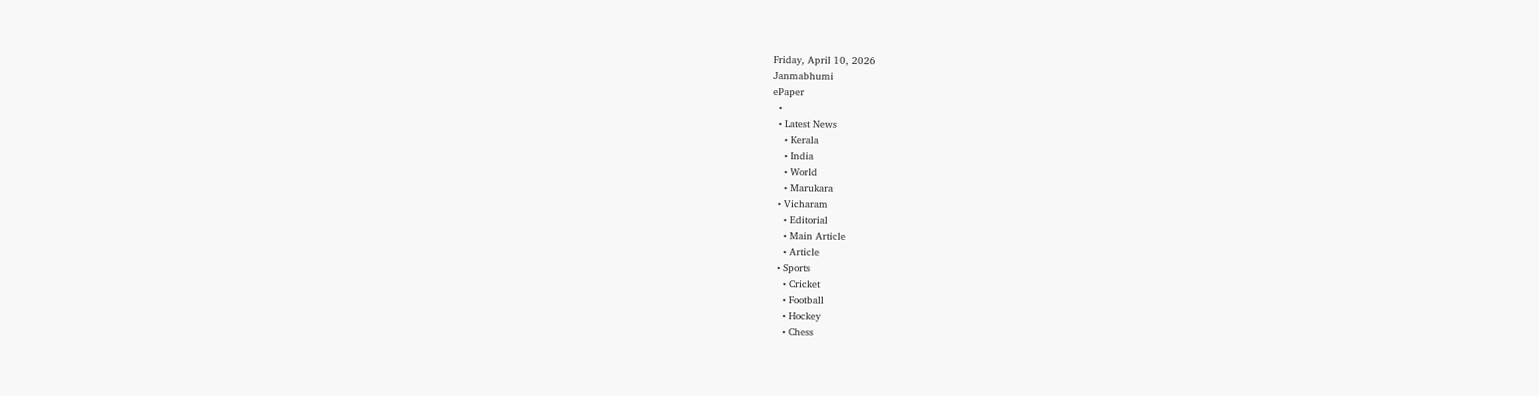Friday, April 10, 2026
Janmabhumi
ePaper
  •
  • Latest News
    • Kerala
    • India
    • World
    • Marukara
  • Vicharam
    • Editorial
    • Main Article
    • Article
  • Sports
    • Cricket
    • Football
    • Hockey
    • Chess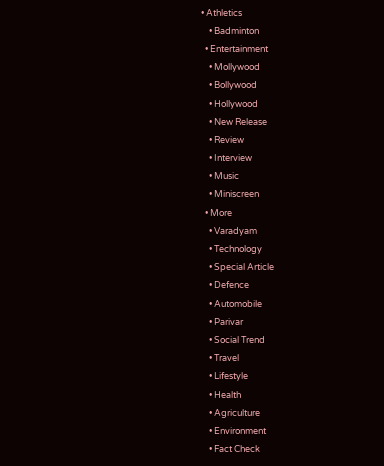• Athletics
    • Badminton
  • Entertainment
    • Mollywood
    • Bollywood
    • Hollywood
    • New Release
    • Review
    • Interview
    • Music
    • Miniscreen
  • More
    • Varadyam
    • Technology
    • Special Article
    • Defence
    • Automobile
    • Parivar
    • Social Trend
    • Travel
    • Lifestyle
    • Health
    • Agriculture
    • Environment
    • Fact Check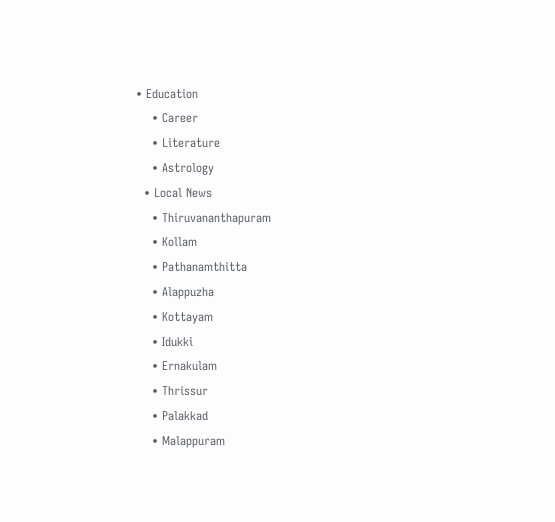• Education
    • Career
    • Literature
    • Astrology
  • Local News
    • Thiruvananthapuram
    • Kollam
    • Pathanamthitta
    • Alappuzha
    • Kottayam
    • Idukki
    • Ernakulam
    • Thrissur
    • Palakkad
    • Malappuram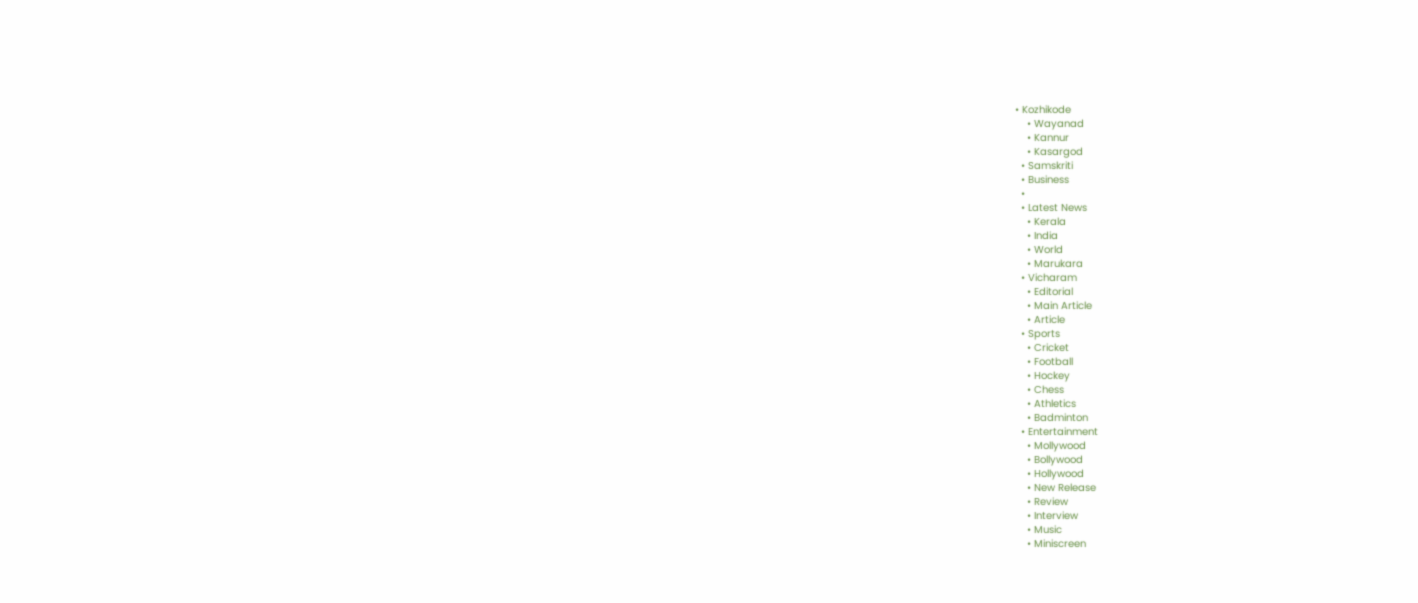• Kozhikode
    • Wayanad
    • Kannur
    • Kasargod
  • Samskriti
  • Business
  •
  • Latest News
    • Kerala
    • India
    • World
    • Marukara
  • Vicharam
    • Editorial
    • Main Article
    • Article
  • Sports
    • Cricket
    • Football
    • Hockey
    • Chess
    • Athletics
    • Badminton
  • Entertainment
    • Mollywood
    • Bollywood
    • Hollywood
    • New Release
    • Review
    • Interview
    • Music
    • Miniscreen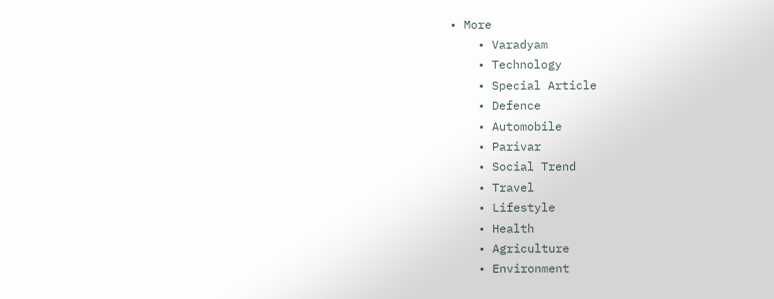• More
    • Varadyam
    • Technology
    • Special Article
    • Defence
    • Automobile
    • Parivar
    • Social Trend
    • Travel
    • Lifestyle
    • Health
    • Agriculture
    • Environment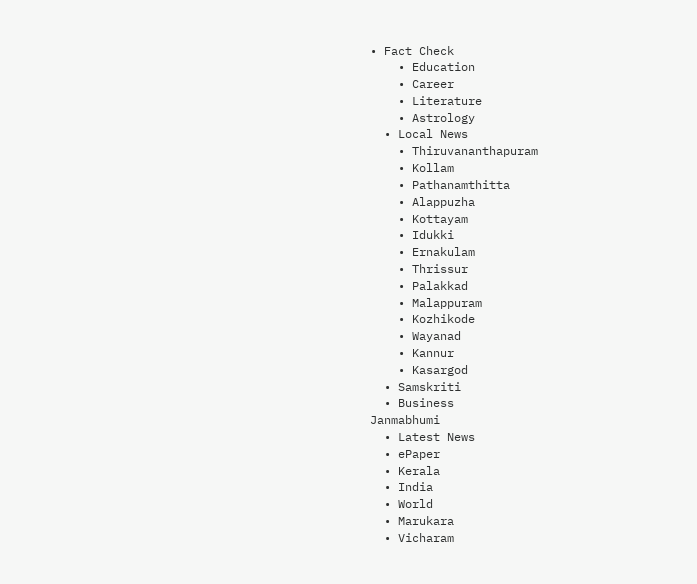• Fact Check
    • Education
    • Career
    • Literature
    • Astrology
  • Local News
    • Thiruvananthapuram
    • Kollam
    • Pathanamthitta
    • Alappuzha
    • Kottayam
    • Idukki
    • Ernakulam
    • Thrissur
    • Palakkad
    • Malappuram
    • Kozhikode
    • Wayanad
    • Kannur
    • Kasargod
  • Samskriti
  • Business
Janmabhumi
  • Latest News
  • ePaper
  • Kerala
  • India
  • World
  • Marukara
  • Vicharam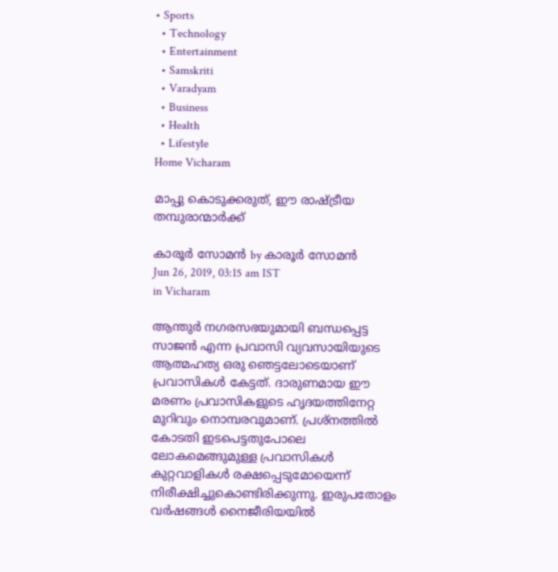• Sports
  • Technology
  • Entertainment
  • Samskriti
  • Varadyam
  • Business
  • Health
  • Lifestyle
Home Vicharam

മാപ്പു കൊടുക്കരുത്, ഈ രാഷ്‌ട്രീയ തമ്പുരാന്മാര്‍ക്ക്

കാരൂര്‍ സോമന്‍ by കാരൂര്‍ സോമന്‍
Jun 26, 2019, 03:15 am IST
in Vicharam

ആന്തുര്‍ നഗരസഭയുമായി ബന്ധപ്പെട്ട സാജന്‍ എന്ന പ്രവാസി വ്യവസായിയുടെ ആത്മഹത്യ ഒരു ഞെട്ടലോടെയാണ് പ്രവാസികള്‍ കേട്ടത്. ദാരുണമായ ഈ മരണം പ്രവാസികളുടെ ഹൃദയത്തിനേറ്റ മുറിവും നൊമ്പരവുമാണ്. പ്രശ്‌നത്തില്‍ കോടതി ഇടപെട്ടതുപോലെ ലോകമെങ്ങുമുള്ള പ്രവാസികള്‍ കുറ്റവാളികള്‍ രക്ഷപ്പെടുമോയെന്ന് നിരീക്ഷിച്ചുകൊണ്ടിരിക്കുന്നു. ഇരുപതോളം വര്‍ഷങ്ങള്‍ നൈജീരിയയില്‍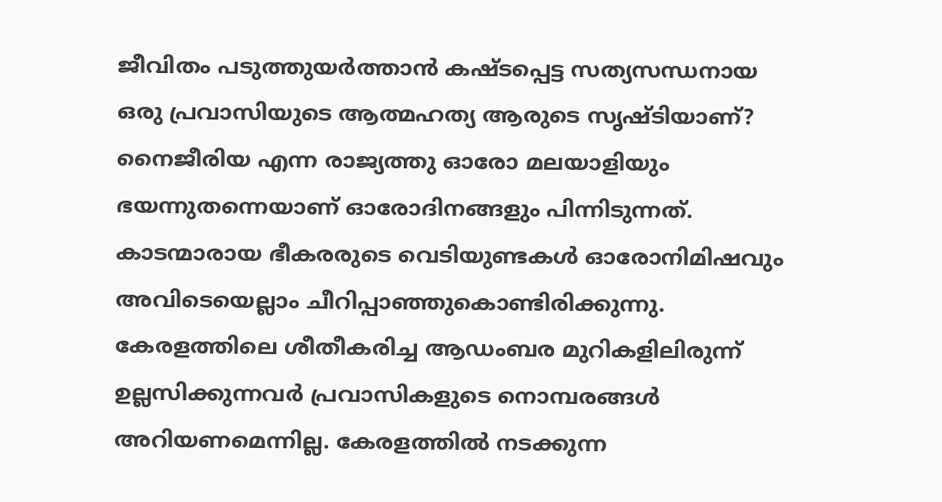ജീവിതം പടുത്തുയര്‍ത്താന്‍ കഷ്ടപ്പെട്ട സത്യസന്ധനായ ഒരു പ്രവാസിയുടെ ആത്മഹത്യ ആരുടെ സൃഷ്ടിയാണ്? നൈജീരിയ എന്ന രാജ്യത്തു ഓരോ മലയാളിയും ഭയന്നുതന്നെയാണ് ഓരോദിനങ്ങളും പിന്നിടുന്നത്. കാടന്മാരായ ഭീകരരുടെ വെടിയുണ്ടകള്‍ ഓരോനിമിഷവും അവിടെയെല്ലാം ചീറിപ്പാഞ്ഞുകൊണ്ടിരിക്കുന്നു. കേരളത്തിലെ ശീതീകരിച്ച ആഡംബര മുറികളിലിരുന്ന് ഉല്ലസിക്കുന്നവര്‍ പ്രവാസികളുടെ നൊമ്പരങ്ങള്‍ അറിയണമെന്നില്ല. കേരളത്തില്‍ നടക്കുന്ന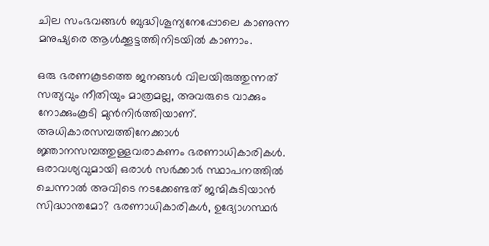ചില സംഭവങ്ങള്‍ ബുദ്ധിശൂന്യനേപ്പോലെ കാണുന്ന മനുഷ്യരെ ആള്‍ക്കൂട്ടത്തിനിടയില്‍ കാണാം.

ഒരു ഭരണകൂടത്തെ ജനങ്ങള്‍ വിലയിരുത്തുന്നത് സത്യവും നീതിയും മാത്രമല്ല, അവരുടെ വാക്കും നോക്കുംകൂടി മുന്‍നിര്‍ത്തിയാണ്. അധികാരസമ്പത്തിനേക്കാള്‍ ജ്ഞാനസമ്പത്തുള്ളവരാകണം ഭരണാധികാരികള്‍. ഒരാവശ്യവുമായി ഒരാള്‍ സര്‍ക്കാര്‍ സ്ഥാപനത്തില്‍ ചെന്നാല്‍ അവിടെ നടക്കേണ്ടത് ജന്മികുടിയാന്‍ സിദ്ധാന്തമോ? ഭരണാധികാരികള്‍, ഉദ്യോഗസ്ഥര്‍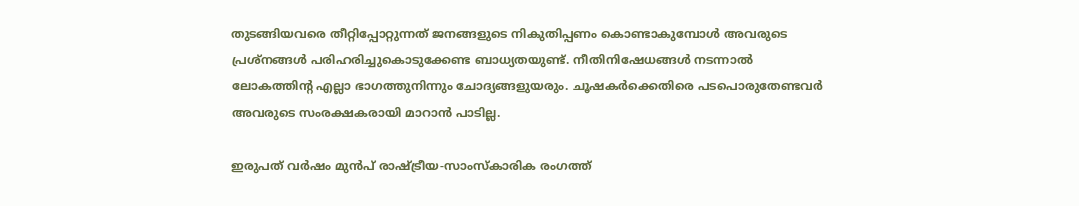തുടങ്ങിയവരെ തീറ്റിപ്പോറ്റുന്നത് ജനങ്ങളുടെ നികുതിപ്പണം കൊണ്ടാകുമ്പോള്‍ അവരുടെ പ്രശ്‌നങ്ങള്‍ പരിഹരിച്ചുകൊടുക്കേണ്ട ബാധ്യതയുണ്ട്. നീതിനിഷേധങ്ങള്‍ നടന്നാല്‍ ലോകത്തിന്റ എല്ലാ ഭാഗത്തുനിന്നും ചോദ്യങ്ങളുയരും. ചൂഷകര്‍ക്കെതിരെ പടപൊരുതേണ്ടവര്‍ അവരുടെ സംരക്ഷകരായി മാറാന്‍ പാടില്ല.

ഇരുപത് വര്‍ഷം മുന്‍പ് രാഷ്‌ട്രീയ-സാംസ്‌കാരിക രംഗത്ത്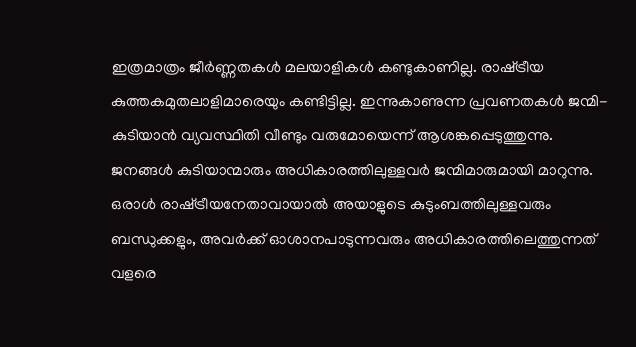ഇത്രമാത്രം ജീര്‍ണ്ണതകള്‍ മലയാളികള്‍ കണ്ടുകാണില്ല. രാഷ്‌ട്രീയ കുത്തകമുതലാളിമാരെയും കണ്ടിട്ടില്ല. ഇന്നുകാണുന്ന പ്രവണതകള്‍ ജന്മി-കുടിയാന്‍ വ്യവസ്ഥിതി വീണ്ടും വരുമോയെന്ന് ആശങ്കപ്പെടുത്തുന്നു. ജനങ്ങള്‍ കുടിയാന്മാരും അധികാരത്തിലുള്ളവര്‍ ജന്മിമാരുമായി മാറുന്നു. ഒരാള്‍ രാഷ്‌ട്രീയനേതാവായാല്‍ അയാളുടെ കുടുംബത്തിലുള്ളവരും ബന്ധുക്കളും, അവര്‍ക്ക് ഓശാനപാടുന്നവരും അധികാരത്തിലെത്തുന്നത് വളരെ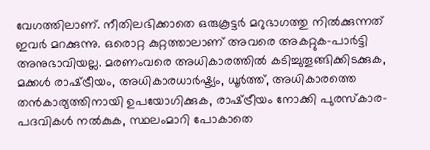വേഗത്തിലാണ്. നീതിലഭിക്കാതെ ഒരുകൂട്ടര്‍ മറുഭാഗത്തു നില്‍ക്കുന്നത് ഇവര്‍ മറക്കുന്നു. ഒരൊറ്റ കുറ്റത്താലാണ് അവരെ അകറ്റുക-പാര്‍ട്ടി അനുഭാവിയല്ല. മരണംവരെ അധികാരത്തില്‍ കടിച്ചുതൂങ്ങിക്കിടക്കുക, മക്കള്‍ രാഷ്‌ട്രീയം, അധികാരധാര്‍ഷ്ട്യം, ധൂര്‍ത്ത്, അധികാരത്തെ തന്‍കാര്യത്തിനായി ഉപയോഗിക്കുക, രാഷ്‌ട്രീയം നോക്കി പുരസ്‌കാര-പദവികള്‍ നല്‍കുക, സ്ഥലംമാറി പോകാതെ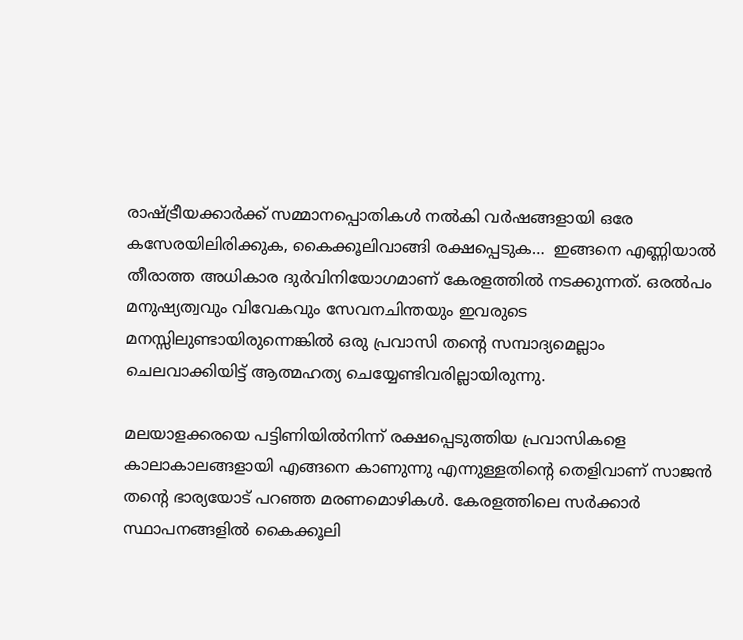രാഷ്‌ട്രീയക്കാര്‍ക്ക് സമ്മാനപ്പൊതികള്‍ നല്‍കി വര്‍ഷങ്ങളായി ഒരേ കസേരയിലിരിക്കുക, കൈക്കൂലിവാങ്ങി രക്ഷപ്പെടുക…  ഇങ്ങനെ എണ്ണിയാല്‍ തീരാത്ത അധികാര ദുര്‍വിനിയോഗമാണ് കേരളത്തില്‍ നടക്കുന്നത്. ഒരല്‍പം മനുഷ്യത്വവും വിവേകവും സേവനചിന്തയും ഇവരുടെ മനസ്സിലുണ്ടായിരുന്നെങ്കില്‍ ഒരു പ്രവാസി തന്റെ സമ്പാദ്യമെല്ലാം ചെലവാക്കിയിട്ട് ആത്മഹത്യ ചെയ്യേണ്ടിവരില്ലായിരുന്നു.

മലയാളക്കരയെ പട്ടിണിയില്‍നിന്ന് രക്ഷപ്പെടുത്തിയ പ്രവാസികളെ കാലാകാലങ്ങളായി എങ്ങനെ കാണുന്നു എന്നുള്ളതിന്റെ തെളിവാണ് സാജന്‍ തന്റെ ഭാര്യയോട് പറഞ്ഞ മരണമൊഴികള്‍. കേരളത്തിലെ സര്‍ക്കാര്‍ സ്ഥാപനങ്ങളില്‍ കൈക്കൂലി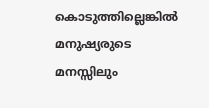കൊടുത്തില്ലെങ്കില്‍ മനുഷ്യരുടെ മനസ്സിലും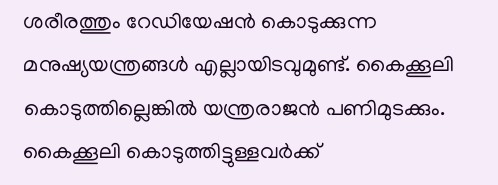ശരീരത്തും റേഡിയേഷന്‍ കൊടുക്കുന്ന മനുഷ്യയന്ത്രങ്ങള്‍ എല്ലായിടവുമുണ്ട്. കൈക്കൂലി കൊടുത്തില്ലെങ്കില്‍ യന്ത്രരാജന്‍ പണിമുടക്കും. കൈക്കൂലി കൊടുത്തിട്ടുള്ളവര്‍ക്ക്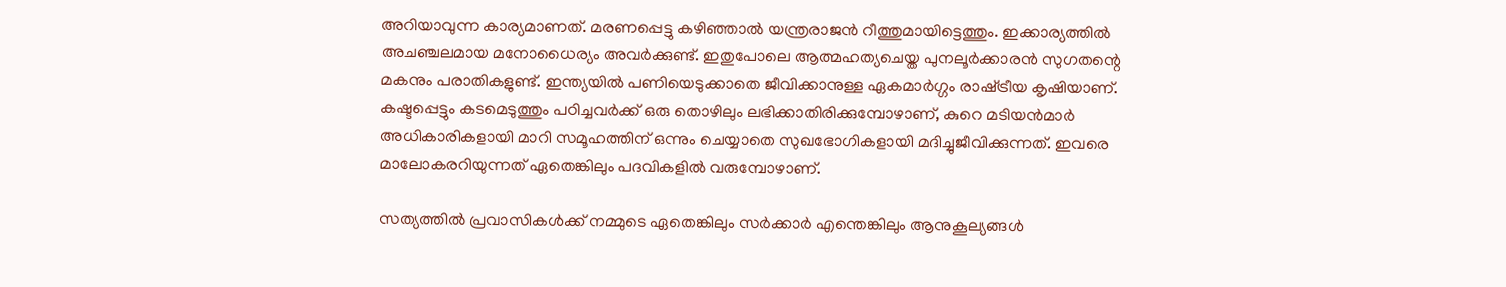അറിയാവുന്ന കാര്യമാണത്. മരണപ്പെട്ടു കഴിഞ്ഞാല്‍ യന്ത്രരാജന്‍ റീത്തുമായിട്ടെത്തും. ഇക്കാര്യത്തില്‍ അചഞ്ചലമായ മനോധൈര്യം അവര്‍ക്കുണ്ട്. ഇതുപോലെ ആത്മഹത്യചെയ്ത പുനലൂര്‍ക്കാരന്‍ സുഗതന്റെ മകനും പരാതികളുണ്ട്. ഇന്ത്യയില്‍ പണിയെടുക്കാതെ ജീവിക്കാനുള്ള ഏകമാര്‍ഗ്ഗം രാഷ്‌ട്രീയ കൃഷിയാണ്. കഷ്ടപ്പെട്ടും കടമെടുത്തും പഠിച്ചവര്‍ക്ക് ഒരു തൊഴിലും ലഭിക്കാതിരിക്കുമ്പോഴാണ്, കുറെ മടിയന്‍മാര്‍ അധികാരികളായി മാറി സമൂഹത്തിന് ഒന്നും ചെയ്യാതെ സുഖഭോഗികളായി മദിച്ചുജീവിക്കുന്നത്. ഇവരെ മാലോകരറിയുന്നത് ഏതെങ്കിലും പദവികളില്‍ വരുമ്പോഴാണ്.

സത്യത്തില്‍ പ്രവാസികള്‍ക്ക് നമ്മുടെ ഏതെങ്കിലും സര്‍ക്കാര്‍ എന്തെങ്കിലും ആനുകൂല്യങ്ങള്‍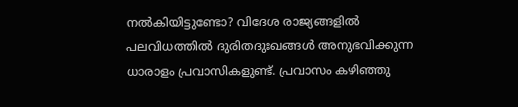നല്‍കിയിട്ടുണ്ടോ? വിദേശ രാജ്യങ്ങളില്‍ പലവിധത്തില്‍ ദുരിതദുഃഖങ്ങള്‍ അനുഭവിക്കുന്ന ധാരാളം പ്രവാസികളുണ്ട്. പ്രവാസം കഴിഞ്ഞു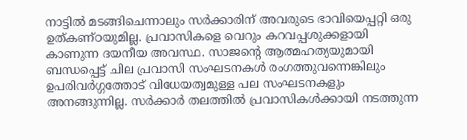നാട്ടില്‍ മടങ്ങിചെന്നാലും സര്‍ക്കാരിന് അവരുടെ ഭാവിയെപ്പറ്റി ഒരു ഉത്കണ്ഠയുമില്ല. പ്രവാസികളെ വെറും കറവപ്പശുക്കളായി കാണുന്ന ദയനീയ അവസ്ഥ. സാജന്റെ ആത്മഹത്യയുമായി ബന്ധപ്പെട്ട് ചില പ്രവാസി സംഘടനകള്‍ രംഗത്തുവന്നെങ്കിലും  ഉപരിവര്‍ഗ്ഗത്തോട് വിധേയത്വമുള്ള പല സംഘടനകളും അനങ്ങുന്നില്ല. സര്‍ക്കാര്‍ തലത്തില്‍ പ്രവാസികള്‍ക്കായി നടത്തുന്ന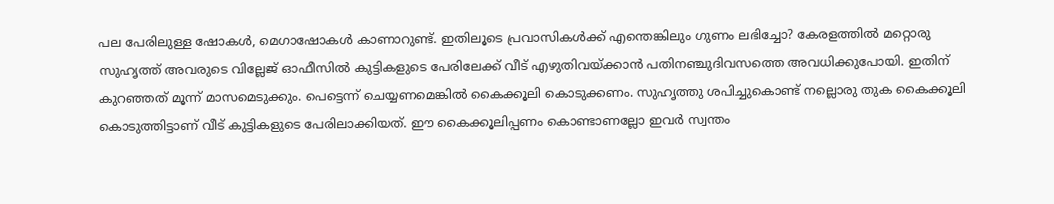പല പേരിലുള്ള ഷോകള്‍, മെഗാഷോകള്‍ കാണാറുണ്ട്. ഇതിലൂടെ പ്രവാസികള്‍ക്ക് എന്തെങ്കിലും ഗുണം ലഭിച്ചോ? കേരളത്തില്‍ മറ്റൊരു സുഹൃത്ത് അവരുടെ വില്ലേജ് ഓഫീസില്‍ കുട്ടികളുടെ പേരിലേക്ക് വീട് എഴുതിവയ്‌ക്കാന്‍ പതിനഞ്ചുദിവസത്തെ അവധിക്കുപോയി. ഇതിന് കുറഞ്ഞത് മൂന്ന് മാസമെടുക്കും. പെട്ടെന്ന് ചെയ്യണമെങ്കില്‍ കൈക്കൂലി കൊടുക്കണം. സുഹൃത്തു ശപിച്ചുകൊണ്ട് നല്ലൊരു തുക കൈക്കൂലി കൊടുത്തിട്ടാണ് വീട് കുട്ടികളുടെ പേരിലാക്കിയത്. ഈ കൈക്കൂലിപ്പണം കൊണ്ടാണല്ലോ ഇവര്‍ സ്വന്തം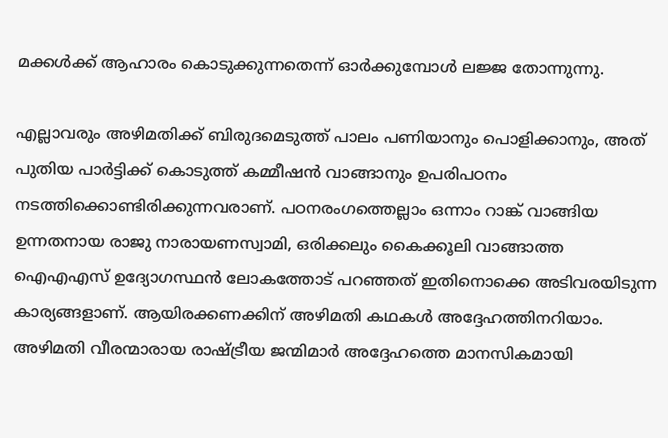മക്കള്‍ക്ക് ആഹാരം കൊടുക്കുന്നതെന്ന് ഓര്‍ക്കുമ്പോള്‍ ലജ്ജ തോന്നുന്നു.

എല്ലാവരും അഴിമതിക്ക് ബിരുദമെടുത്ത് പാലം പണിയാനും പൊളിക്കാനും, അത് പുതിയ പാര്‍ട്ടിക്ക് കൊടുത്ത് കമ്മീഷന്‍ വാങ്ങാനും ഉപരിപഠനം നടത്തിക്കൊണ്ടിരിക്കുന്നവരാണ്. പഠനരംഗത്തെല്ലാം ഒന്നാം റാങ്ക് വാങ്ങിയ ഉന്നതനായ രാജു നാരായണസ്വാമി, ഒരിക്കലും കൈക്കൂലി വാങ്ങാത്ത ഐഎഎസ് ഉദ്യോഗസ്ഥന്‍ ലോകത്തോട് പറഞ്ഞത് ഇതിനൊക്കെ അടിവരയിടുന്ന കാര്യങ്ങളാണ്. ആയിരക്കണക്കിന് അഴിമതി കഥകള്‍ അദ്ദേഹത്തിനറിയാം. അഴിമതി വീരന്മാരായ രാഷ്‌ട്രീയ ജന്മിമാര്‍ അദ്ദേഹത്തെ മാനസികമായി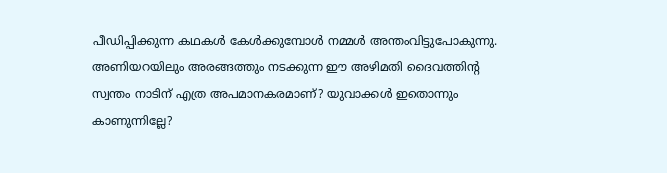പീഡിപ്പിക്കുന്ന കഥകള്‍ കേള്‍ക്കുമ്പോള്‍ നമ്മള്‍ അന്തംവിട്ടുപോകുന്നു. അണിയറയിലും അരങ്ങത്തും നടക്കുന്ന ഈ അഴിമതി ദൈവത്തിന്റ സ്വന്തം നാടിന് എത്ര അപമാനകരമാണ്? യുവാക്കള്‍ ഇതൊന്നും കാണുന്നില്ലേ?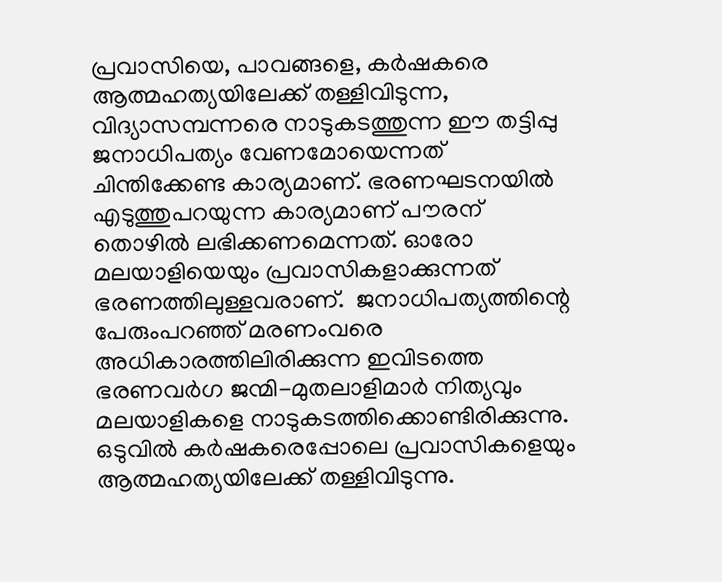പ്രവാസിയെ, പാവങ്ങളെ, കര്‍ഷകരെ  ആത്മഹത്യയിലേക്ക് തള്ളിവിടുന്ന, വിദ്യാസമ്പന്നരെ നാടുകടത്തുന്ന ഈ തട്ടിപ്പു ജനാധിപത്യം വേണമോയെന്നത് ചിന്തിക്കേണ്ട കാര്യമാണ്. ഭരണഘടനയില്‍ എടുത്തുപറയുന്ന കാര്യമാണ് പൗരന് തൊഴില്‍ ലഭിക്കണമെന്നത്. ഓരോ മലയാളിയെയും പ്രവാസികളാക്കുന്നത് ഭരണത്തിലുള്ളവരാണ്.  ജനാധിപത്യത്തിന്റെ പേരുംപറഞ്ഞ് മരണംവരെ അധികാരത്തിലിരിക്കുന്ന ഇവിടത്തെ ഭരണവര്‍ഗ ജന്മി-മുതലാളിമാര്‍ നിത്യവും മലയാളികളെ നാടുകടത്തിക്കൊണ്ടിരിക്കുന്നു. ഒടുവില്‍ കര്‍ഷകരെപ്പോലെ പ്രവാസികളെയും ആത്മഹത്യയിലേക്ക് തള്ളിവിടുന്നു.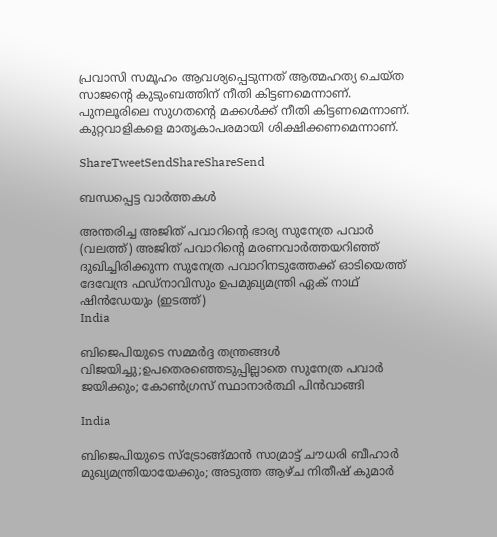പ്രവാസി സമൂഹം ആവശ്യപ്പെടുന്നത് ആത്മഹത്യ ചെയ്ത സാജന്റെ കുടുംബത്തിന് നീതി കിട്ടണമെന്നാണ്. പുനലൂരിലെ സുഗതന്റെ മക്കള്‍ക്ക് നീതി കിട്ടണമെന്നാണ്. കുറ്റവാളികളെ മാതൃകാപരമായി ശിക്ഷിക്കണമെന്നാണ്.

ShareTweetSendShareShareSend

ബന്ധപ്പെട്ട വാര്‍ത്തകള്‍

അന്തരിച്ച അജിത് പവാറിന്‍റെ ഭാര്യ സുനേത്ര പവാര്‍ (വലത്ത്) അജിത് പവാറിന്‍റെ മരണവാര്‍ത്തയറിഞ്ഞ് ദുഖിച്ചിരിക്കുന്ന സുനേത്ര പവാറിനടുത്തേക്ക് ഓടിയെത്ത് ദേവേന്ദ്ര ഫഡ്നാവിസും ഉപമുഖ്യമന്ത്രി ഏക് നാഥ് ഷിന്‍ഡേയും (ഇടത്ത്)
India

ബിജെപിയുടെ സമ്മര്‍ദ്ദ തന്ത്രങ്ങള്‍ വിജയിച്ചു;ഉപതെരഞ്ഞെടുപ്പില്ലാതെ സുനേത്ര പവാര്‍ ജയിക്കും; കോണ്‍ഗ്രസ് സ്ഥാനാര്‍ത്ഥി പിന്‍വാങ്ങി

India

ബിജെപിയുടെ സ്ട്രോങ്ങ്മാന്‍ സാമ്രാട്ട് ചൗധരി ബീഹാര്‍ മുഖ്യമന്ത്രിയായേക്കും; അടുത്ത ആഴ്ച നിതീഷ് കുമാര്‍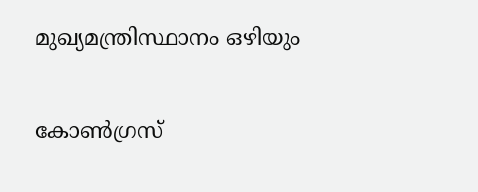മുഖ്യമന്ത്രിസ്ഥാനം ഒഴിയും

കോണ്‍ഗ്രസ്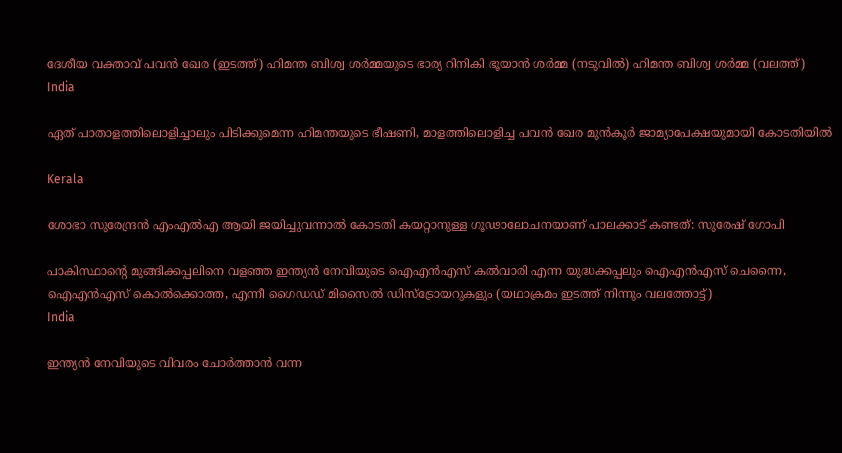ദേശീയ വക്താവ് പവന്‍ ഖേര (ഇടത്ത്) ഹിമന്ത ബിശ്വ ശര്‍മ്മയുടെ ഭാര്യ റിനികി ഭൂയാന്‍ ശര്‍മ്മ (നടുവില്‍) ഹിമന്ത ബിശ്വ ശര്‍മ്മ (വലത്ത്)
India

ഏത് പാതാളത്തിലൊളിച്ചാലും പിടിക്കുമെന്ന ഹിമന്തയുടെ ഭീഷണി, മാളത്തിലൊളിച്ച പവന്‍ ഖേര മുന്‍കൂര്‍ ജാമ്യാപേക്ഷയുമായി കോടതിയില്‍

Kerala

ശോഭാ സുരേന്ദ്രന്‍ എംഎല്‍എ ആയി ജയിച്ചുവന്നാല്‍ കോടതി കയറ്റാനുള്ള ഗൂഢാലോചനയാണ് പാലക്കാട് കണ്ടത്: സുരേഷ് ഗോപി

പാകിസ്ഥാന്‍റെ മുങ്ങിക്കപ്പലിനെ വളഞ്ഞ ഇന്ത്യന്‍ നേവിയുടെ ഐഎന്‍എസ് കല്‍വാരി എന്ന യുദ്ധക്കപ്പലും ഐഎന്‍എസ് ചെന്നൈ, ഐഎന്‍എസ് കൊല്‍ക്കൊത്ത, എന്നീ ഗൈഡഡ് മിസൈല്‍ ഡിസ്ട്രോയറുകളും (യഥാക്രമം ഇടത്ത് നിന്നും വലത്തോട്ട്)
India

ഇന്ത്യന്‍ നേവിയുടെ വിവരം ചോര്‍ത്താന്‍ വന്ന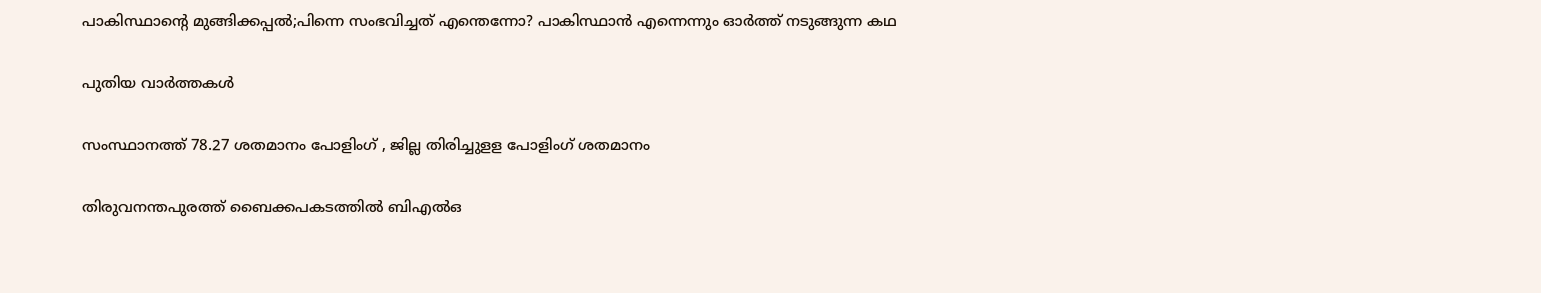പാകിസ്ഥാന്റെ മുങ്ങിക്കപ്പല്‍;പിന്നെ സംഭവിച്ചത് എന്തെന്നോ? പാകിസ്ഥാന്‍ എന്നെന്നും ഓര്‍ത്ത് നടുങ്ങുന്ന കഥ

പുതിയ വാര്‍ത്തകള്‍

സംസ്ഥാനത്ത് 78.27 ശതമാനം പോളിംഗ് , ജില്ല തിരിച്ചുളള പോളിംഗ് ശതമാനം

തിരുവനന്തപുരത്ത് ബൈക്കപകടത്തില്‍ ബിഎല്‍ഒ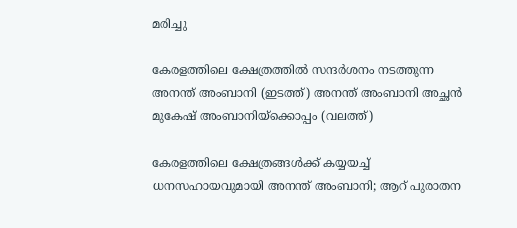മരിച്ചു

കേരളത്തിലെ ക്ഷേത്രത്തില്‍ സന്ദര്‍ശനം നടത്തുന്ന അനന്ത് അംബാനി (ഇടത്ത്) അനന്ത് അംബാനി അച്ഛന്‍ മുകേഷ് അംബാനിയ്ക്കൊപ്പം (വലത്ത്)

കേരളത്തിലെ ക്ഷേത്രങ്ങള്‍ക്ക് കയ്യയച്ച് ധനസഹായവുമായി അനന്ത് അംബാനി; ആറ് പുരാതന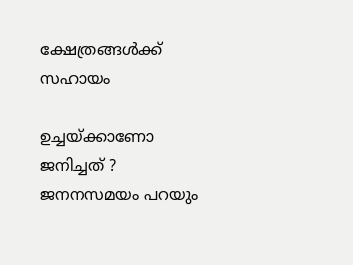ക്ഷേത്രങ്ങൾക്ക് സഹായം

ഉച്ചയ്‌ക്കാണോ ജനിച്ചത് ? ജനനസമയം പറയും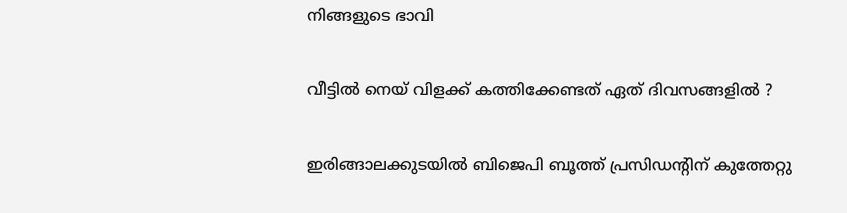നിങ്ങളുടെ ഭാവി

വീട്ടിൽ നെയ് വിളക്ക് കത്തിക്കേണ്ടത് ഏത് ദിവസങ്ങളിൽ ?

ഇരിങ്ങാലക്കുടയില്‍ ബിജെപി ബൂത്ത് പ്രസിഡന്റിന് കുത്തേറ്റു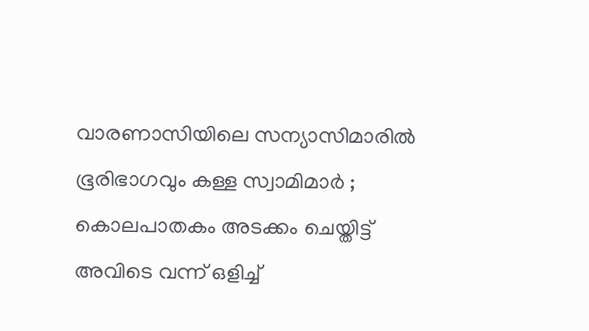വാരണാസിയിലെ സന്യാസിമാരിൽ ഭൂരിഭാഗവും കള്ള സ്വാമിമാർ ; കൊലപാതകം അടക്കം ചെയ്തിട്ട് അവിടെ വന്ന് ഒളിച്ച്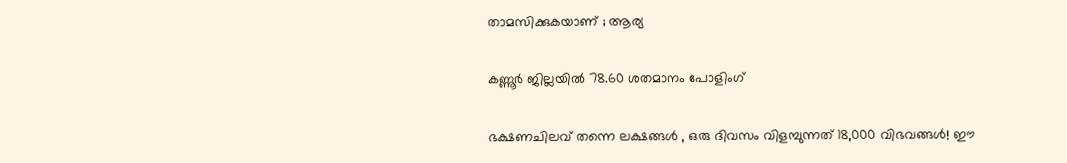താമസിക്കുകയാണ് ; ആര്യ

കണ്ണൂര്‍ ജില്ലയില്‍ 78.60 ശതമാനം പോളിംഗ്

ഭക്ഷണചിലവ് തന്നെ ലക്ഷങ്ങൾ , ഒരു ദിവസം വിളമ്പുന്നത് 18,000 വിഭവങ്ങൾ! ഈ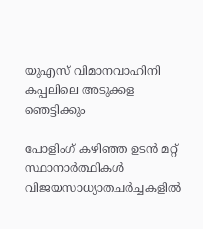യുഎസ് വിമാനവാഹിനി കപ്പലിലെ അടുക്കള ഞെട്ടിക്കും

പോളിംഗ് കഴിഞ്ഞ ഉടന്‍ മറ്റ് സ്ഥാനാര്‍ത്ഥികള്‍ വിജയസാധ്യാതചര്‍ച്ചകളില്‍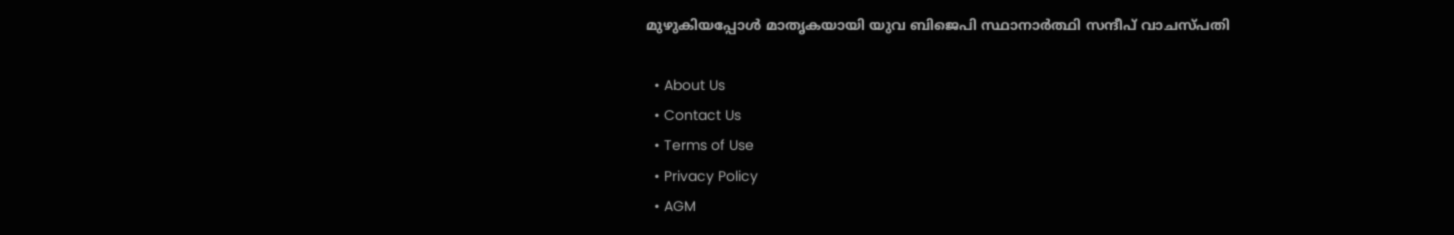മുഴുകിയപ്പോള്‍ മാതൃകയായി യുവ ബിജെപി സ്ഥാനാര്‍ത്ഥി സന്ദീപ് വാചസ്പതി

  • About Us
  • Contact Us
  • Terms of Use
  • Privacy Policy
  • AGM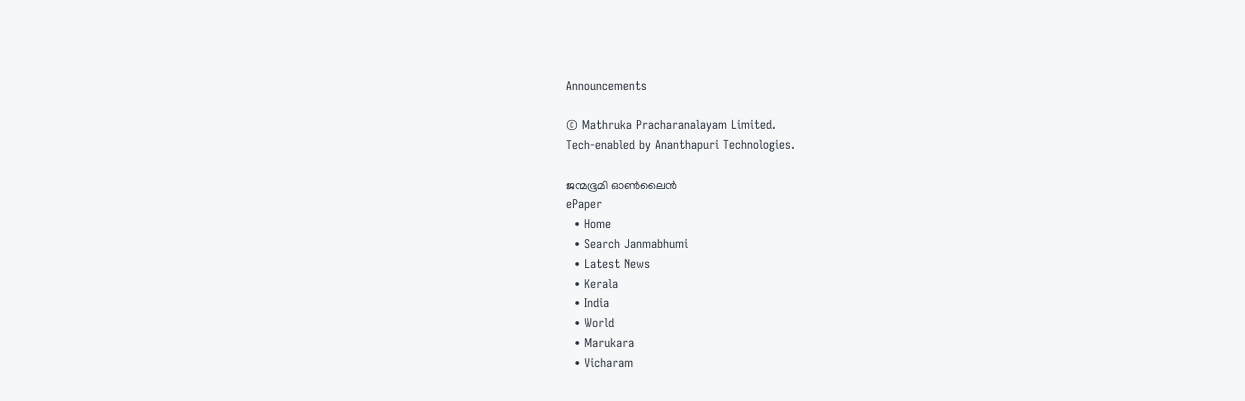Announcements

© Mathruka Pracharanalayam Limited.
Tech-enabled by Ananthapuri Technologies.

ജന്മഭൂമി ഓണ്‍ലൈന്‍
ePaper
  • Home
  • Search Janmabhumi
  • Latest News
  • Kerala
  • India
  • World
  • Marukara
  • Vicharam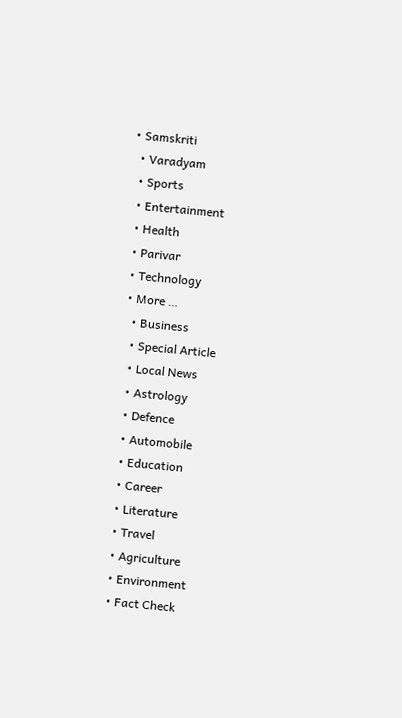• Samskriti
  • Varadyam
  • Sports
  • Entertainment
  • Health
  • Parivar
  • Technology
  • More …
    • Business
    • Special Article
    • Local News
    • Astrology
    • Defence
    • Automobile
    • Education
    • Career
    • Literature
    • Travel
    • Agriculture
    • Environment
    • Fact Check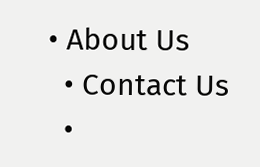• About Us
  • Contact Us
  •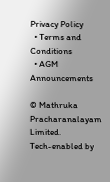Privacy Policy
  • Terms and Conditions
  • AGM Announcements

© Mathruka Pracharanalayam Limited.
Tech-enabled by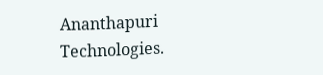Ananthapuri Technologies.